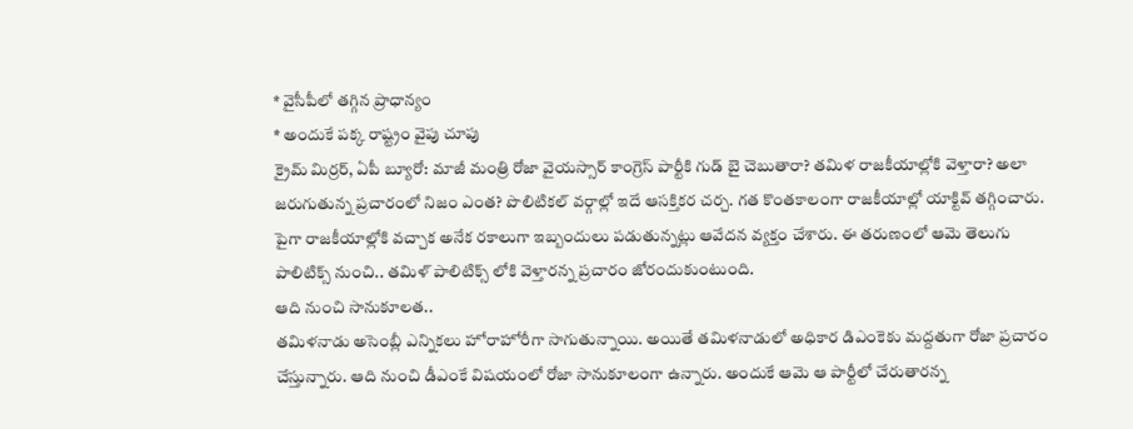* వైసీపీలో తగ్గిన ప్రాధాన్యం
* అందుకే పక్క రాష్ట్రం వైపు చూపు
క్రైమ్ మిర్రర్, ఏపీ బ్యూరో: మాజీ మంత్రి రోజా వైయస్సార్ కాంగ్రెస్ పార్టీకి గుడ్ బై చెబుతారా? తమిళ రాజకీయాల్లోకి వెళ్తారా? అలా జరుగుతున్న ప్రచారంలో నిజం ఎంత? పొలిటికల్ వర్గాల్లో ఇదే ఆసక్తికర చర్చ. గత కొంతకాలంగా రాజకీయాల్లో యాక్టివ్ తగ్గించారు. పైగా రాజకీయాల్లోకి వచ్చాక అనేక రకాలుగా ఇబ్బందులు పడుతున్నట్లు ఆవేదన వ్యక్తం చేశారు. ఈ తరుణంలో ఆమె తెలుగు పాలిటిక్స్ నుంచి.. తమిళ్ పాలిటిక్స్ లోకి వెళ్తారన్న ప్రచారం జోరందుకుంటుంది.
ఆది నుంచి సానుకూలత..
తమిళనాడు అసెంబ్లీ ఎన్నికలు హోరాహోరీగా సాగుతున్నాయి. అయితే తమిళనాడులో అధికార డిఎంకెకు మద్దతుగా రోజా ప్రచారం చేస్తున్నారు. ఆది నుంచి డీఎంకే విషయంలో రోజా సానుకూలంగా ఉన్నారు. అందుకే ఆమె ఆ పార్టీలో చేరుతారన్న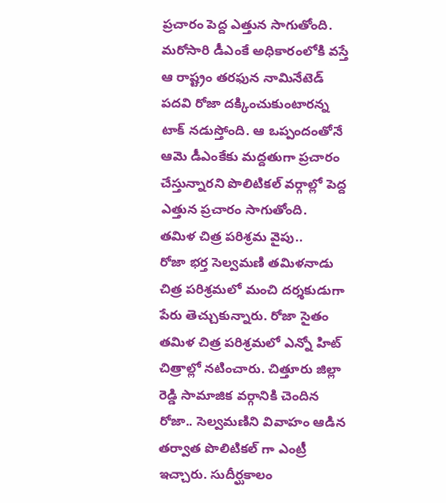ప్రచారం పెద్ద ఎత్తున సాగుతోంది. మరోసారి డీఎంకే అధికారంలోకి వస్తే ఆ రాష్ట్రం తరఫున నామినేటెడ్ పదవి రోజా దక్కించుకుంటారన్న టాక్ నడుస్తోంది. ఆ ఒప్పందంతోనే ఆమె డీఎంకేకు మద్దతుగా ప్రచారం చేస్తున్నారని పొలిటికల్ వర్గాల్లో పెద్ద ఎత్తున ప్రచారం సాగుతోంది.
తమిళ చిత్ర పరిశ్రమ వైపు..
రోజా భర్త సెల్వమణి తమిళనాడు చిత్ర పరిశ్రమలో మంచి దర్శకుడుగా పేరు తెచ్చుకున్నారు. రోజా సైతం తమిళ చిత్ర పరిశ్రమలో ఎన్నో హిట్ చిత్రాల్లో నటించారు. చిత్తూరు జిల్లా రెడ్డి సామాజిక వర్గానికి చెందిన రోజా.. సెల్వమణిని వివాహం ఆడిన తర్వాత పొలిటికల్ గా ఎంట్రీ ఇచ్చారు. సుదీర్ఘకాలం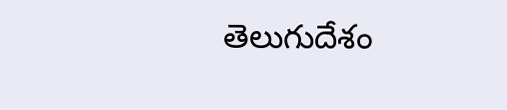తెలుగుదేశం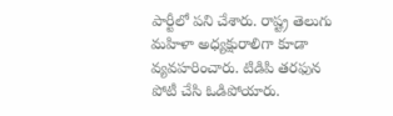పార్టీలో పని చేశారు. రాష్ట్ర తెలుగు మహిళా అధ్యక్షురాలిగా కూడా వ్యవహరించారు. టిడిపి తరఫున పోటీ చేసి ఓడిపోయారు.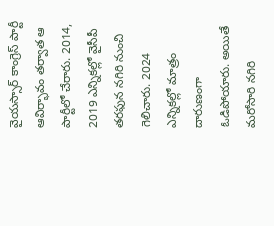వైయస్సార్ కాంగ్రెస్ పార్టీ ఆవిర్భావం తర్వాత ఆ పార్టీలో చేరారు. 2014, 2019 ఎన్నికల్లో వైసీపీ తరఫున నగిరి నుంచి గెలిచారు. 2024 ఎన్నికల్లో మాత్రం దారుణంగా ఓడిపోయారు. అయితే మరోసారి నగిరి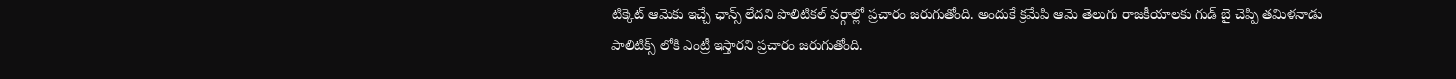టిక్కెట్ ఆమెకు ఇచ్చే ఛాన్స్ లేదని పొలిటికల్ వర్గాల్లో ప్రచారం జరుగుతోంది. అందుకే క్రమేపి ఆమె తెలుగు రాజకీయాలకు గుడ్ బై చెప్పి తమిళనాడు పాలిటిక్స్ లోకి ఎంట్రీ ఇస్తారని ప్రచారం జరుగుతోంది.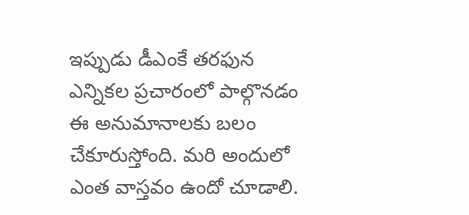ఇప్పుడు డీఎంకే తరఫున ఎన్నికల ప్రచారంలో పాల్గొనడం ఈ అనుమానాలకు బలం చేకూరుస్తోంది. మరి అందులో ఎంత వాస్తవం ఉందో చూడాలి.